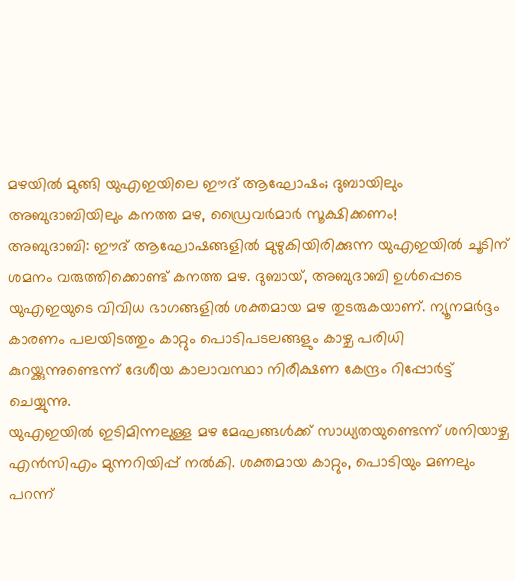മഴയിൽ മുങ്ങി യുഎഇയിലെ ഈദ് ആഘോഷം; ദുബായിലും അബുദാബിയിലും കനത്ത മഴ, ഡ്രൈവർമാർ സൂക്ഷിക്കണം!
അബുദാബി: ഈദ് ആഘോഷങ്ങളിൽ മുഴുകിയിരിക്കുന്ന യുഎഇയിൽ ചൂടിന് ശമനം വരുത്തിക്കൊണ്ട് കനത്ത മഴ. ദുബായ്, അബുദാബി ഉൾപ്പെടെ യുഎഇയുടെ വിവിധ ഭാഗങ്ങളിൽ ശക്തമായ മഴ തുടരുകയാണ്. ന്യൂനമർദ്ദം കാരണം പലയിടത്തും കാറ്റും പൊടിപടലങ്ങളും കാഴ്ച പരിധി കുറയ്ക്കുന്നുണ്ടെന്ന് ദേശീയ കാലാവസ്ഥാ നിരീക്ഷണ കേന്ദ്രം റിപ്പോർട്ട് ചെയ്യുന്നു.
യുഎഇയിൽ ഇടിമിന്നലുള്ള മഴ മേഘങ്ങൾക്ക് സാധ്യതയുണ്ടെന്ന് ശനിയാഴ്ച എൻസിഎം മുന്നറിയിപ്പ് നൽകി. ശക്തമായ കാറ്റും, പൊടിയും മണലും പറന്ന്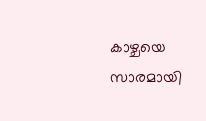കാഴ്ചയെ സാരമായി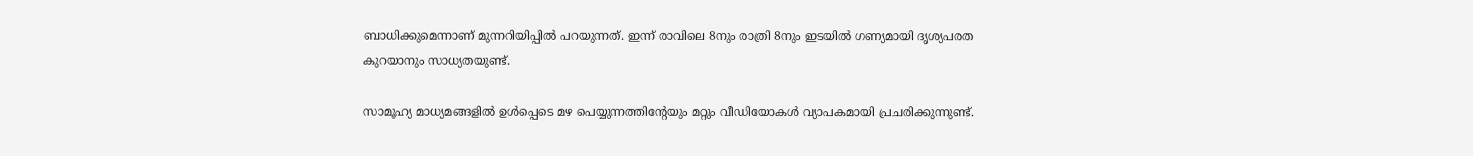ബാധിക്കുമെന്നാണ് മുന്നറിയിപ്പിൽ പറയുന്നത്. ഇന്ന് രാവിലെ 8നും രാത്രി 8നും ഇടയിൽ ഗണ്യമായി ദൃശ്യപരത കുറയാനും സാധ്യതയുണ്ട്.

സാമൂഹ്യ മാധ്യമങ്ങളിൽ ഉൾപ്പെടെ മഴ പെയ്യുന്നത്തിന്റേയും മറ്റും വീഡിയോകൾ വ്യാപകമായി പ്രചരിക്കുന്നുണ്ട്.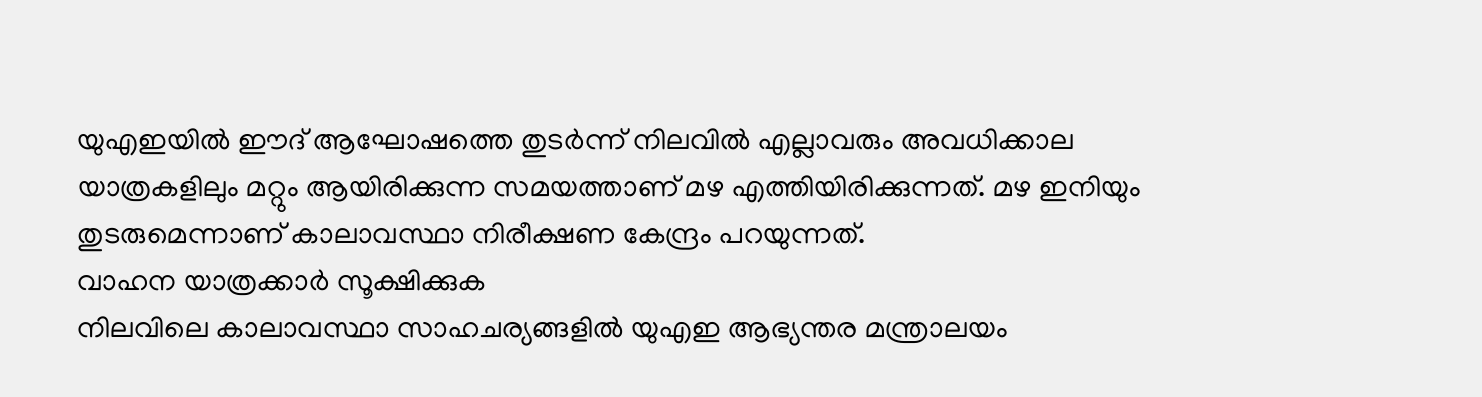യുഎഇയിൽ ഈദ് ആഘോഷത്തെ തുടർന്ന് നിലവിൽ എല്ലാവരും അവധിക്കാല യാത്രകളിലും മറ്റും ആയിരിക്കുന്ന സമയത്താണ് മഴ എത്തിയിരിക്കുന്നത്. മഴ ഇനിയും തുടരുമെന്നാണ് കാലാവസ്ഥാ നിരീക്ഷണ കേന്ദ്രം പറയുന്നത്.
വാഹന യാത്രക്കാർ സൂക്ഷിക്കുക
നിലവിലെ കാലാവസ്ഥാ സാഹചര്യങ്ങളിൽ യുഎഇ ആഭ്യന്തര മന്ത്രാലയം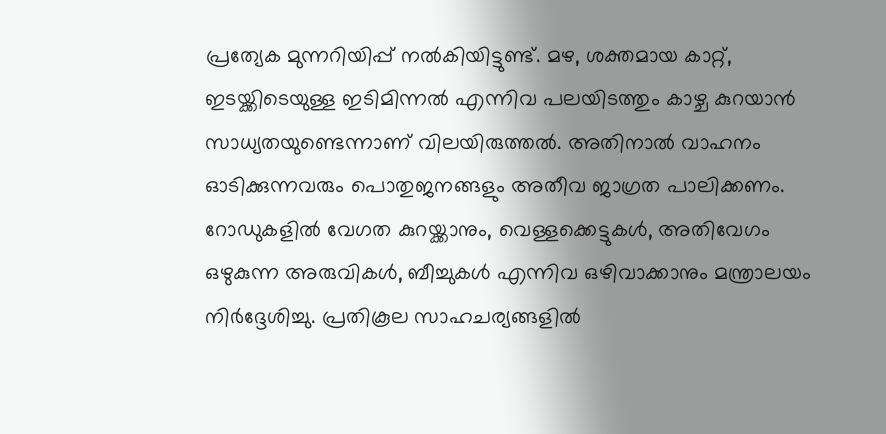പ്രത്യേക മുന്നറിയിപ്പ് നൽകിയിട്ടുണ്ട്. മഴ, ശക്തമായ കാറ്റ്, ഇടയ്ക്കിടെയുള്ള ഇടിമിന്നൽ എന്നിവ പലയിടത്തും കാഴ്ച കുറയാൻ സാധ്യതയുണ്ടെന്നാണ് വിലയിരുത്തൽ. അതിനാൽ വാഹനം ഓടിക്കുന്നവരും പൊതുജനങ്ങളും അതീവ ജാഗ്രത പാലിക്കണം.
റോഡുകളിൽ വേഗത കുറയ്ക്കാനും, വെള്ളക്കെട്ടുകൾ, അതിവേഗം ഒഴുകുന്ന അരുവികൾ, ബീച്ചുകൾ എന്നിവ ഒഴിവാക്കാനും മന്ത്രാലയം നിർദ്ദേശിച്ചു. പ്രതികൂല സാഹചര്യങ്ങളിൽ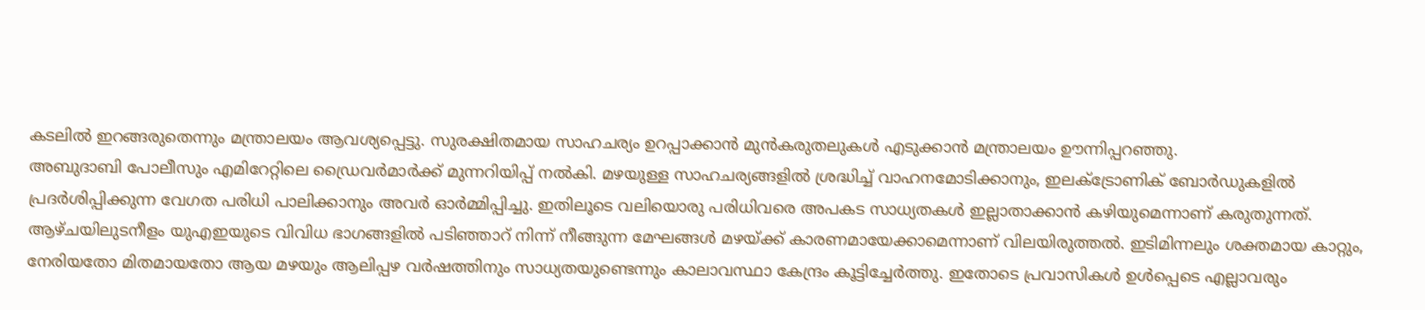കടലിൽ ഇറങ്ങരുതെന്നും മന്ത്രാലയം ആവശ്യപ്പെട്ടു. സുരക്ഷിതമായ സാഹചര്യം ഉറപ്പാക്കാൻ മുൻകരുതലുകൾ എടുക്കാൻ മന്ത്രാലയം ഊന്നിപ്പറഞ്ഞു.
അബുദാബി പോലീസും എമിറേറ്റിലെ ഡ്രൈവർമാർക്ക് മുന്നറിയിപ്പ് നൽകി. മഴയുള്ള സാഹചര്യങ്ങളിൽ ശ്രദ്ധിച്ച് വാഹനമോടിക്കാനും, ഇലക്ട്രോണിക് ബോർഡുകളിൽ പ്രദർശിപ്പിക്കുന്ന വേഗത പരിധി പാലിക്കാനും അവർ ഓർമ്മിപ്പിച്ചു. ഇതിലൂടെ വലിയൊരു പരിധിവരെ അപകട സാധ്യതകൾ ഇല്ലാതാക്കാൻ കഴിയുമെന്നാണ് കരുതുന്നത്.
ആഴ്ചയിലുടനീളം യുഎഇയുടെ വിവിധ ഭാഗങ്ങളിൽ പടിഞ്ഞാറ് നിന്ന് നീങ്ങുന്ന മേഘങ്ങൾ മഴയ്ക്ക് കാരണമായേക്കാമെന്നാണ് വിലയിരുത്തൽ. ഇടിമിന്നലും ശക്തമായ കാറ്റും, നേരിയതോ മിതമായതോ ആയ മഴയും ആലിപ്പഴ വർഷത്തിനും സാധ്യതയുണ്ടെന്നും കാലാവസ്ഥാ കേന്ദ്രം കൂട്ടിച്ചേർത്തു. ഇതോടെ പ്രവാസികൾ ഉൾപ്പെടെ എല്ലാവരും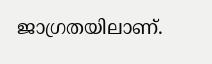ജാഗ്രതയിലാണ്.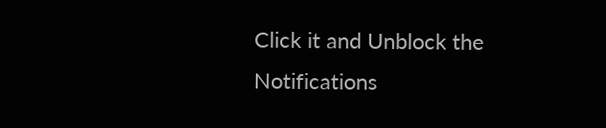Click it and Unblock the Notifications